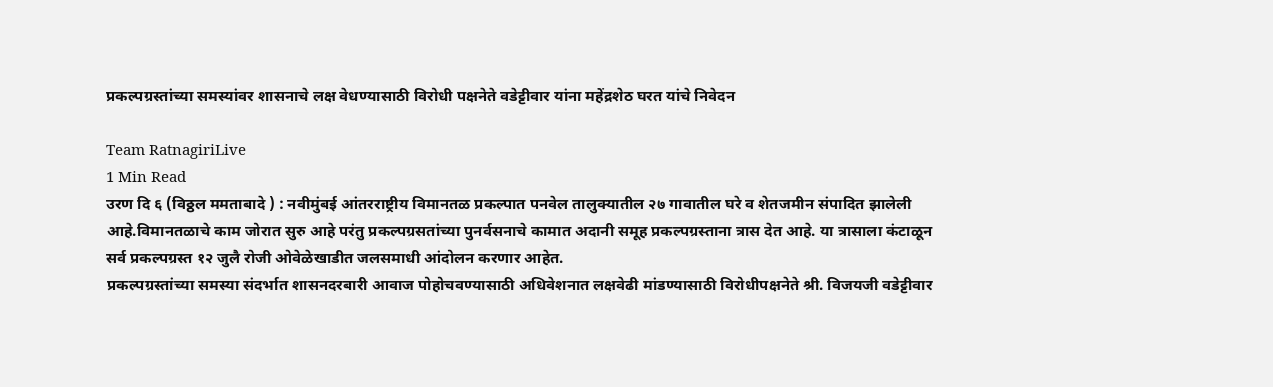प्रकल्पग्रस्तांच्या समस्यांवर शासनाचे लक्ष वेधण्यासाठी विरोधी पक्षनेते वडेट्टीवार यांना महेंद्रशेठ घरत यांचे निवेदन

Team RatnagiriLive
1 Min Read
उरण दि ६ (विठ्ठल ममताबादे ) : नवीमुंबई आंतरराष्ट्रीय विमानतळ प्रकल्पात पनवेल तालुक्यातील २७ गावातील घरे व शेतजमीन संपादित झालेली आहे.विमानतळाचे काम जोरात सुरु आहे परंतु प्रकल्पग्रसतांच्या पुनर्वसनाचे कामात अदानी समूह प्रकल्पग्रस्ताना त्रास देत आहे. या त्रासाला कंटाळून सर्व प्रकल्पग्रस्त १२ जुलै रोजी ओवेळेखाडीत जलसमाधी आंदोलन करणार आहेत.
प्रकल्पग्रस्तांच्या समस्या संदर्भात शासनदरबारी आवाज पोहोचवण्यासाठी अधिवेशनात लक्षवेढी मांडण्यासाठी विरोधीपक्षनेते श्री. विजयजी वडेट्टीवार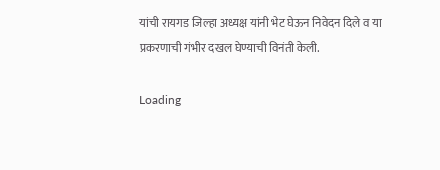यांची रायगड जिल्हा अध्यक्ष यांनी भेट घेऊन निवेदन दिले व या प्रकरणाची गंभीर दखल घेण्याची विनंती केली.

Loading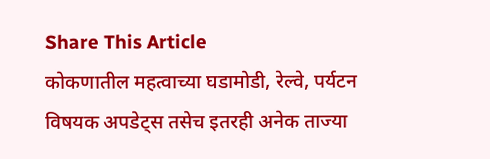Share This Article
कोकणातील महत्वाच्या घडामोडी, रेल्वे, पर्यटन विषयक अपडेट्स तसेच इतरही अनेक ताज्या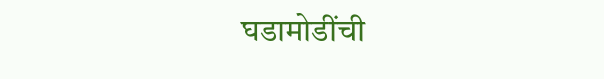घडामोडींची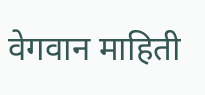वेगवान माहिती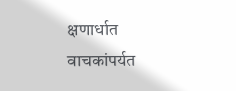क्षणार्धात वाचकांपर्यत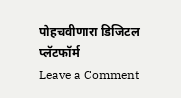पोहचवीणारा डिजिटल प्लॅटफॉर्म
Leave a Comment